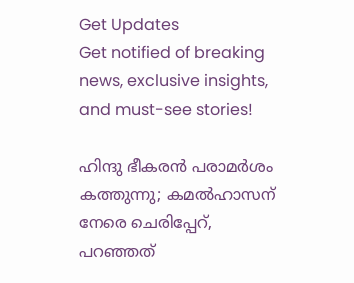Get Updates
Get notified of breaking news, exclusive insights, and must-see stories!

ഹിന്ദു ഭീകരന്‍ പരാമര്‍ശം കത്തുന്നു; കമല്‍ഹാസന് നേരെ ചെരിപ്പേറ്, പറഞ്ഞത്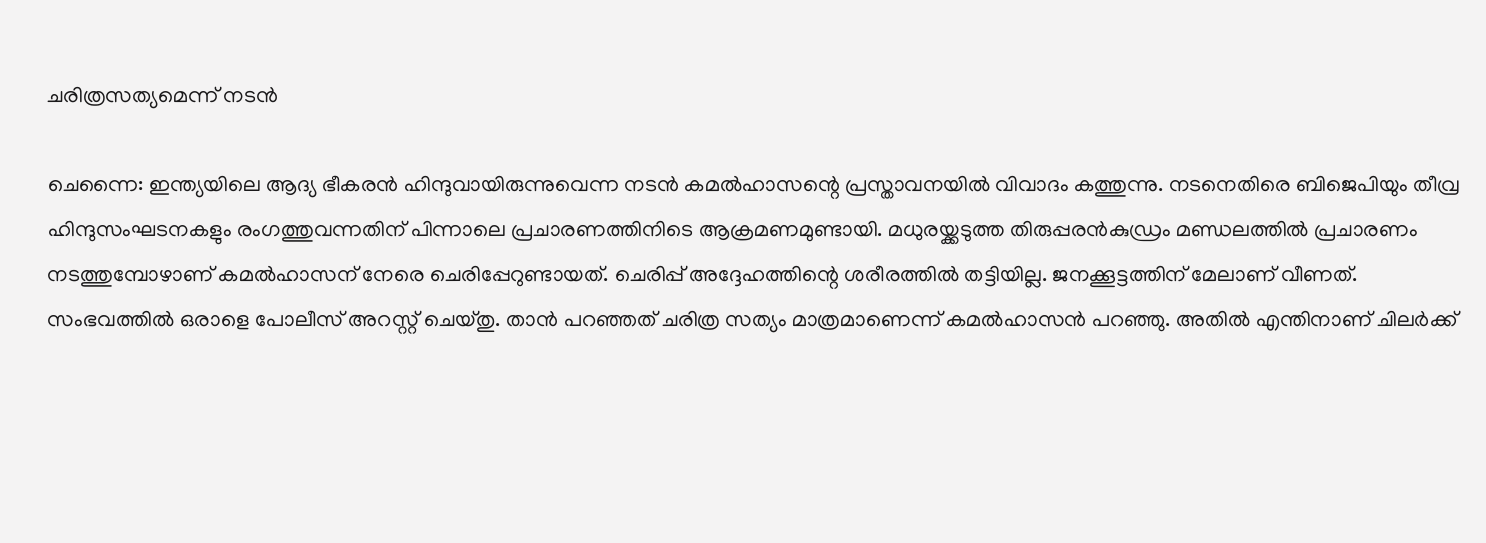ചരിത്രസത്യമെന്ന് നടന്‍

ചെന്നൈ: ഇന്ത്യയിലെ ആദ്യ ഭീകരന്‍ ഹിന്ദുവായിരുന്നുവെന്ന നടന്‍ കമല്‍ഹാസന്റെ പ്രസ്താവനയില്‍ വിവാദം കത്തുന്നു. നടനെതിരെ ബിജെപിയും തീവ്ര ഹിന്ദുസംഘടനകളും രംഗത്തുവന്നതിന് പിന്നാലെ പ്രചാരണത്തിനിടെ ആക്രമണമുണ്ടായി. മധുരയ്ക്കടുത്ത തിരുപ്പരന്‍കുഡ്രം മണ്ഡലത്തില്‍ പ്രചാരണം നടത്തുമ്പോഴാണ് കമല്‍ഹാസന് നേരെ ചെരിപ്പേറുണ്ടായത്. ചെരിപ്പ് അദ്ദേഹത്തിന്റെ ശരീരത്തില്‍ തട്ടിയില്ല. ജനക്കൂട്ടത്തിന് മേലാണ് വീണത്. സംഭവത്തില്‍ ഒരാളെ പോലീസ് അറസ്റ്റ് ചെയ്തു. താന്‍ പറഞ്ഞത് ചരിത്ര സത്യം മാത്രമാണെന്ന് കമല്‍ഹാസന്‍ പറഞ്ഞു. അതില്‍ എന്തിനാണ് ചിലര്‍ക്ക്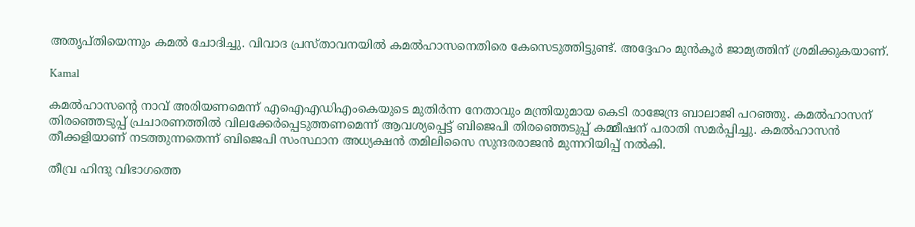അതൃപ്തിയെന്നും കമല്‍ ചോദിച്ചു. വിവാദ പ്രസ്താവനയില്‍ കമല്‍ഹാസനെതിരെ കേസെടുത്തിട്ടുണ്ട്. അദ്ദേഹം മുന്‍കൂര്‍ ജാമ്യത്തിന് ശ്രമിക്കുകയാണ്.

Kamal

കമല്‍ഹാസന്റെ നാവ് അരിയണമെന്ന് എഐഎഡിഎംകെയുടെ മുതിര്‍ന്ന നേതാവും മന്ത്രിയുമായ കെടി രാജേന്ദ്ര ബാലാജി പറഞ്ഞു. കമല്‍ഹാസന് തിരഞ്ഞെടുപ്പ് പ്രചാരണത്തില്‍ വിലക്കേര്‍പ്പെടുത്തണമെന്ന് ആവശ്യപ്പെട്ട് ബിജെപി തിരഞ്ഞെടുപ്പ് കമ്മീഷന് പരാതി സമര്‍പ്പിച്ചു. കമല്‍ഹാസന്‍ തീക്കളിയാണ് നടത്തുന്നതെന്ന് ബിജെപി സംസ്ഥാന അധ്യക്ഷന്‍ തമിലിസൈ സുന്ദരരാജന്‍ മുന്നറിയിപ്പ് നല്‍കി.

തീവ്ര ഹിന്ദു വിഭാഗത്തെ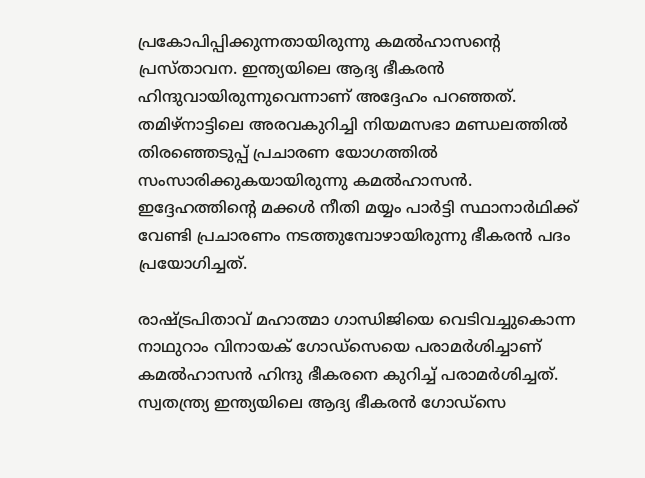പ്രകോപിപ്പിക്കുന്നതായിരുന്നു കമല്‍ഹാസന്റെ പ്രസ്താവന. ഇന്ത്യയിലെ ആദ്യ ഭീകരന്‍ ഹിന്ദുവായിരുന്നുവെന്നാണ് അദ്ദേഹം പറഞ്ഞത്. തമിഴ്‌നാട്ടിലെ അരവകുറിച്ചി നിയമസഭാ മണ്ഡലത്തില്‍ തിരഞ്ഞെടുപ്പ് പ്രചാരണ യോഗത്തില്‍ സംസാരിക്കുകയായിരുന്നു കമല്‍ഹാസന്‍. ഇദ്ദേഹത്തിന്റെ മക്കള്‍ നീതി മയ്യം പാര്‍ട്ടി സ്ഥാനാര്‍ഥിക്ക് വേണ്ടി പ്രചാരണം നടത്തുമ്പോഴായിരുന്നു ഭീകരന്‍ പദം പ്രയോഗിച്ചത്.

രാഷ്ട്രപിതാവ് മഹാത്മാ ഗാന്ധിജിയെ വെടിവച്ചുകൊന്ന നാഥുറാം വിനായക് ഗോഡ്‌സെയെ പരാമര്‍ശിച്ചാണ് കമല്‍ഹാസന്‍ ഹിന്ദു ഭീകരനെ കുറിച്ച് പരാമര്‍ശിച്ചത്. സ്വതന്ത്ര്യ ഇന്ത്യയിലെ ആദ്യ ഭീകരന്‍ ഗോഡ്‌സെ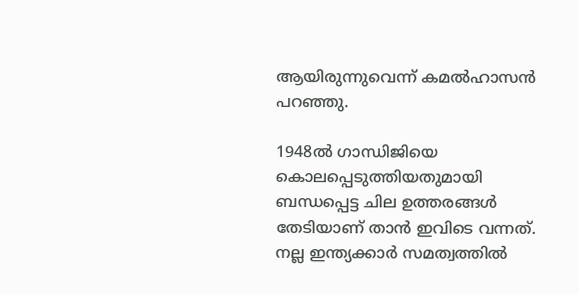ആയിരുന്നുവെന്ന് കമല്‍ഹാസന്‍ പറഞ്ഞു.

1948ല്‍ ഗാന്ധിജിയെ കൊലപ്പെടുത്തിയതുമായി ബന്ധപ്പെട്ട ചില ഉത്തരങ്ങള്‍ തേടിയാണ് താന്‍ ഇവിടെ വന്നത്. നല്ല ഇന്ത്യക്കാര്‍ സമത്വത്തില്‍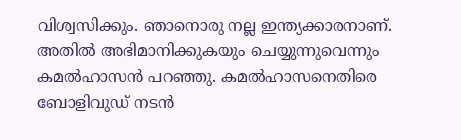വിശ്വസിക്കും. ഞാനൊരു നല്ല ഇന്ത്യക്കാരനാണ്. അതില്‍ അഭിമാനിക്കുകയും ചെയ്യുന്നുവെന്നും കമല്‍ഹാസന്‍ പറഞ്ഞു. കമല്‍ഹാസനെതിരെ ബോളിവുഡ് നടന്‍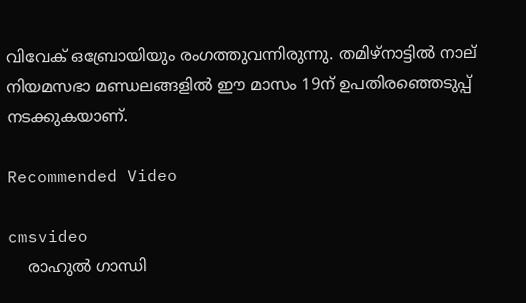വിവേക് ഒബ്രോയിയും രംഗത്തുവന്നിരുന്നു. തമിഴ്‌നാട്ടില്‍ നാല് നിയമസഭാ മണ്ഡലങ്ങളില്‍ ഈ മാസം 19ന് ഉപതിരഞ്ഞെടുപ്പ് നടക്കുകയാണ്.

Recommended Video

cmsvideo
    രാഹുല്‍ ഗാന്ധി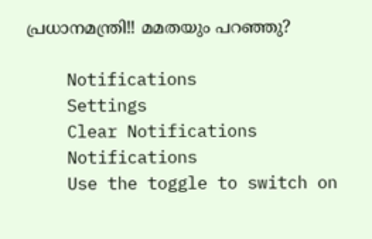പ്രധാനമന്ത്രി!! മമതയും പറഞ്ഞു?

    Notifications
    Settings
    Clear Notifications
    Notifications
    Use the toggle to switch on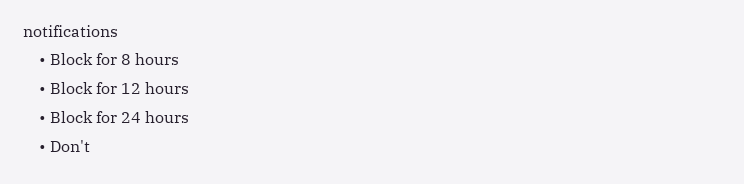notifications
    • Block for 8 hours
    • Block for 12 hours
    • Block for 24 hours
    • Don't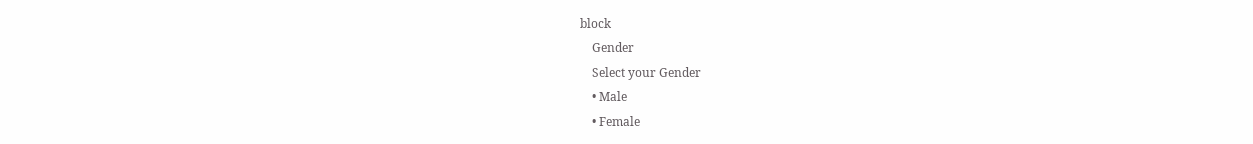block
    Gender
    Select your Gender
    • Male
    • Female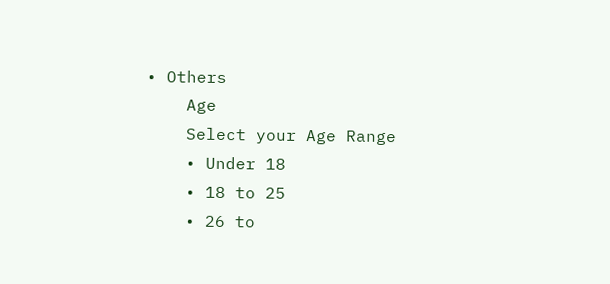• Others
    Age
    Select your Age Range
    • Under 18
    • 18 to 25
    • 26 to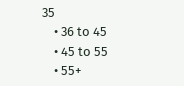35
    • 36 to 45
    • 45 to 55
    • 55+